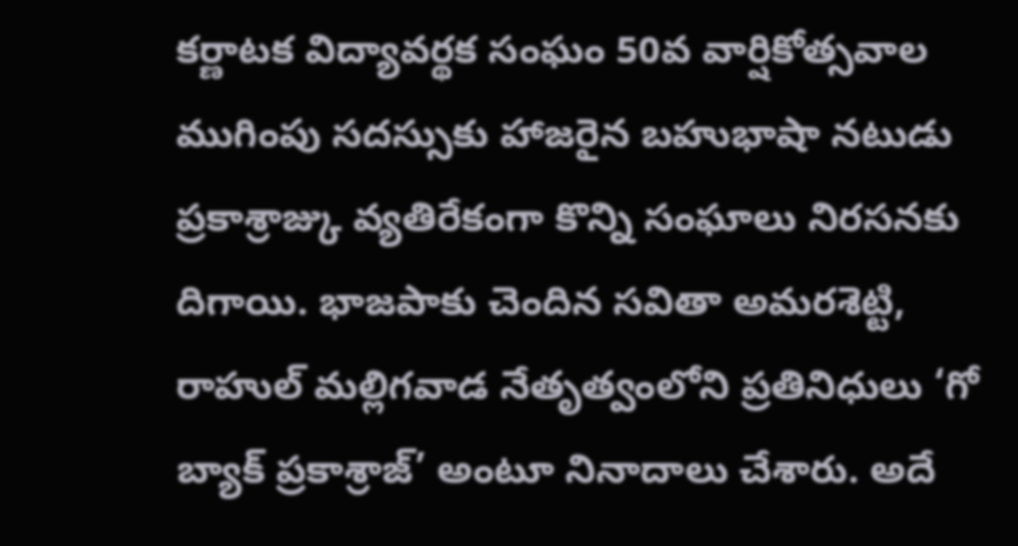కర్ణాటక విద్యావర్థక సంఘం 50వ వార్షికోత్సవాల ముగింపు సదస్సుకు హాజరైన బహుభాషా నటుడు ప్రకాశ్రాజ్కు వ్యతిరేకంగా కొన్ని సంఘాలు నిరసనకు దిగాయి. భాజపాకు చెందిన సవితా అమరశెట్టి, రాహుల్ మల్లిగవాడ నేతృత్వంలోని ప్రతినిధులు ‘గో బ్యాక్ ప్రకాశ్రాజ్’ అంటూ నినాదాలు చేశారు. అదే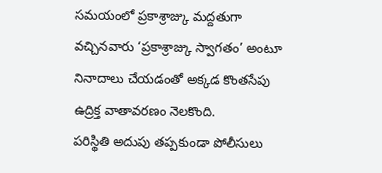సమయంలో ప్రకాశ్రాజ్కు మద్దతుగా వచ్చినవారు ‘ప్రకాశ్రాజ్కు స్వాగతం’ అంటూ నినాదాలు చేయడంతో అక్కడ కొంతసేపు ఉద్రిక్త వాతావరణం నెలకొంది.
పరిస్థితి అదుపు తప్పకుండా పోలీసులు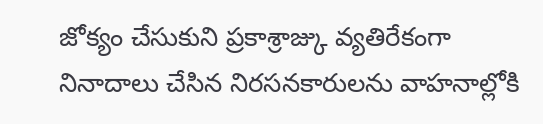జోక్యం చేసుకుని ప్రకాశ్రాజ్కు వ్యతిరేకంగా నినాదాలు చేసిన నిరసనకారులను వాహనాల్లోకి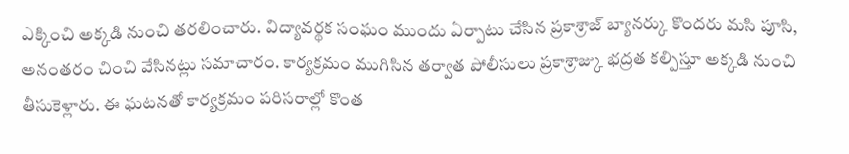ఎక్కించి అక్కడి నుంచి తరలించారు. విద్యావర్థక సంఘం ముందు ఏర్పాటు చేసిన ప్రకాశ్రాజ్ బ్యానర్కు కొందరు మసి పూసి, అనంతరం చించి వేసినట్లు సమాచారం. కార్యక్రమం ముగిసిన తర్వాత పోలీసులు ప్రకాశ్రాజ్కు భద్రత కల్పిస్తూ అక్కడి నుంచి తీసుకెళ్లారు. ఈ ఘటనతో కార్యక్రమం పరిసరాల్లో కొంత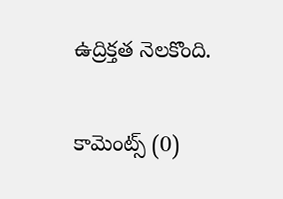ఉద్రిక్తత నెలకొంది.


కామెంట్స్ (0)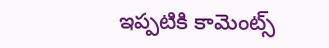ఇప్పటికి కామెంట్స్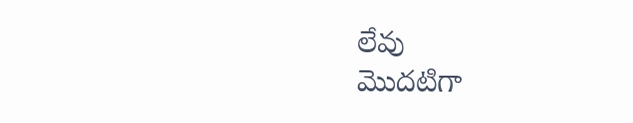లేవు
మొదటిగా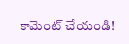కామెంట్ చేయండి!